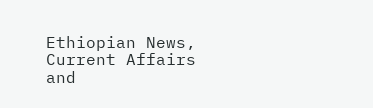Ethiopian News, Current Affairs and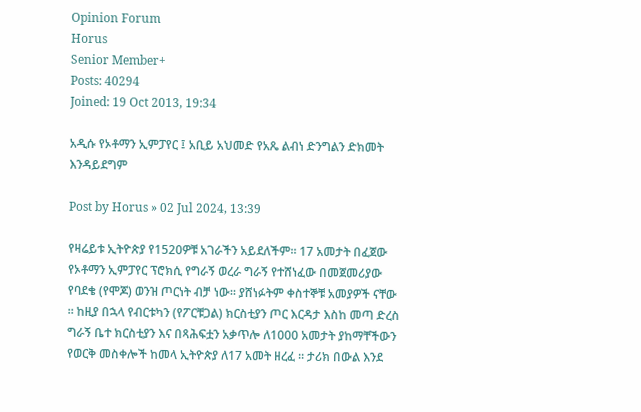Opinion Forum
Horus
Senior Member+
Posts: 40294
Joined: 19 Oct 2013, 19:34

አዲሱ የኦቶማን ኢምፓየር ፤ አቢይ አህመድ የአጼ ልብነ ድንግልን ድክመት እንዳይደግም

Post by Horus » 02 Jul 2024, 13:39

የዛሬይቱ ኢትዮጵያ የ1520ዎቹ አገራችን አይደለችም። 17 አመታት በፈጀው የኦቶማን ኢምፓየር ፕሮክሲ የግራኝ ወረራ ግራኝ የተሸነፈው በመጀመሪያው የባደቄ (የሞጆ) ወንዝ ጦርነት ብቻ ነው። ያሸነፉትም ቀስተኞቹ አመያዎች ናቸው ። ከዚያ በኋላ የብርቱካን (የፖርቹጋል) ክርስቲያን ጦር እርዳታ እስከ መጣ ድረስ ግራኝ ቤተ ክርስቲያን እና በጻሕፍቷን አቃጥሎ ለ1000 አመታት ያከማቸችውን የወርቅ መስቀሎች ከመላ ኢትዮጵያ ለ17 አመት ዘረፈ ። ታሪክ በውል እንደ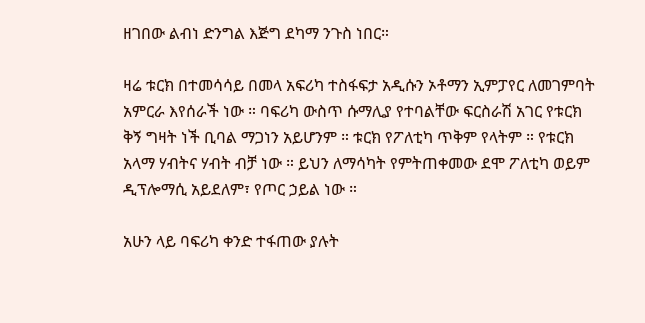ዘገበው ልብነ ድንግል እጅግ ደካማ ንጉስ ነበር።

ዛሬ ቱርክ በተመሳሳይ በመላ አፍሪካ ተስፋፍታ አዲሱን ኦቶማን ኢምፓየር ለመገምባት አምርራ እየሰራች ነው ። ባፍሪካ ውስጥ ሱማሊያ የተባልቸው ፍርስራሽ አገር የቱርክ ቅኝ ግዛት ነች ቢባል ማጋነን አይሆንም ። ቱርክ የፖለቲካ ጥቅም የላትም ። የቱርክ አላማ ሃብትና ሃብት ብቻ ነው ። ይህን ለማሳካት የምትጠቀመው ደሞ ፖለቲካ ወይም ዲፕሎማሲ አይደለም፣ የጦር ኃይል ነው ።

አሁን ላይ ባፍሪካ ቀንድ ተፋጠው ያሉት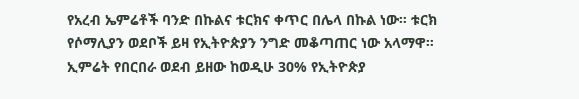የአረብ ኤምሬቶች ባንድ በኩልና ቱርክና ቀጥር በሌላ በኩል ነው። ቱርክ የሶማሊያን ወደቦች ይዛ የኢትዮጵያን ንግድ መቆጣጠር ነው አላማዋ። ኢምሬት የበርበራ ወደብ ይዘው ከወዲሁ 30% የኢትዮጵያ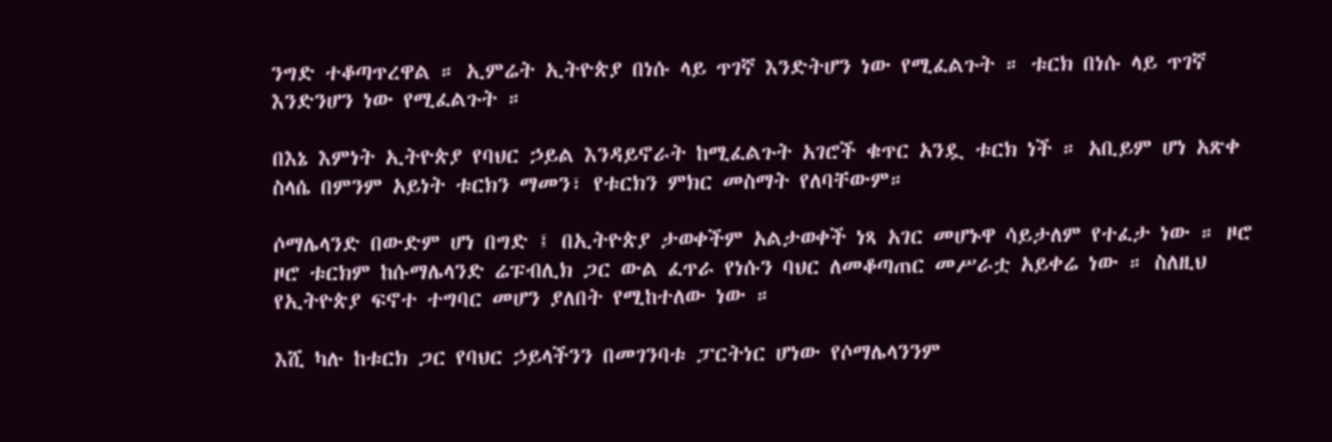ንግድ ተቆጣጥረዋል ። ኢምሬት ኢትዮጵያ በነሱ ላይ ጥገኛ እንድትሆን ነው የሚፈልጉት ። ቱርክ በነሱ ላይ ጥገኛ እንድንሆን ነው የሚፈልጉት ።

በእኔ እምነት ኢትዮጵያ የባህር ኃይል እንዳይኖራት ከሚፈልጉት አገሮች ቁጥር አንዷ ቱርክ ነች ። አቢይም ሆነ አጽቀ ስላሴ በምንም አይነት ቱርክን ማመን፣ የቱርክን ምክር መስማት የለባቸውም።

ሶማሌላንድ በውድም ሆነ በግድ ፤ በኢትዮጵያ ታወቀችም አልታወቀች ነጻ አገር መሆኑዋ ሳይታለም የተፈታ ነው ። ዞሮ ዞሮ ቱርክም ከሱማሌላንድ ሬፑብሊክ ጋር ውል ፈጥራ የነሱን ባህር ለመቆጣጠር መሥራቷ አይቀሬ ነው ። ስለዚህ የኢትዮጵያ ፍኖተ ተግባር መሆን ያለበት የሚከተለው ነው ።

እሺ ካሉ ከቱርክ ጋር የባህር ኃይላችንን በመገንባቱ ፓርትነር ሆነው የሶማሌላንንም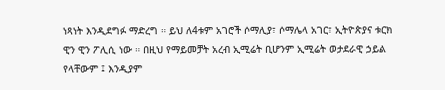ነጻነት እንዲደግፉ ማድረግ ። ይህ ለ4ቱም አገሮች ሶማሊያ፣ ሶማሌላ አገር፣ ኢትዮጵያና ቱርክ ዊን ዊን ፖሊሲ ነው ። በዚህ የማይመቻት አረብ ኢሚሬት ቢሆንም ኢሚሬት ወታደራዊ ኃይል የላቸውም ፤ እንዲያም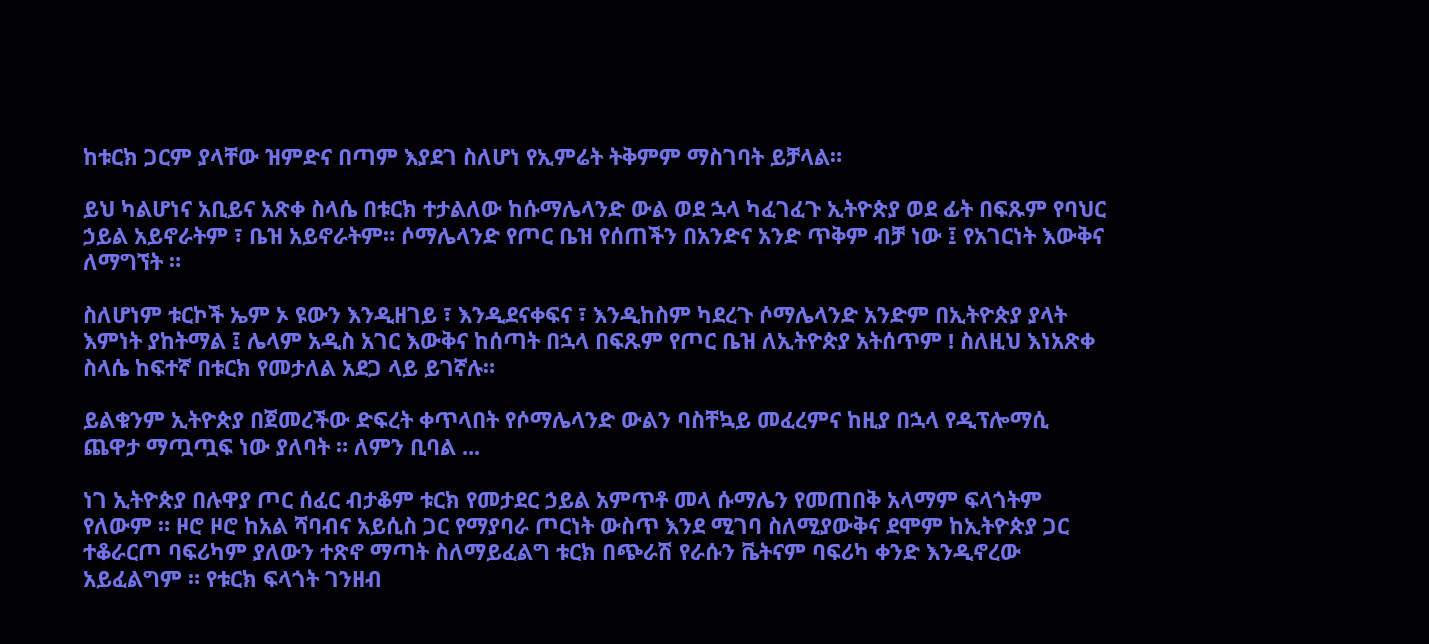ከቱርክ ጋርም ያላቸው ዝምድና በጣም እያደገ ስለሆነ የኢምሬት ትቅምም ማስገባት ይቻላል።

ይህ ካልሆነና አቢይና አጽቀ ስላሴ በቱርክ ተታልለው ከሱማሌላንድ ውል ወደ ኋላ ካፈገፈጉ ኢትዮጵያ ወደ ፊት በፍጹም የባህር ኃይል አይኖራትም ፣ ቤዝ አይኖራትም። ሶማሌላንድ የጦር ቤዝ የሰጠችን በአንድና አንድ ጥቅም ብቻ ነው ፤ የአገርነት እውቅና ለማግኘት ።

ስለሆነም ቱርኮች ኤም ኦ ዩውን እንዲዘገይ ፣ እንዲደናቀፍና ፣ እንዲከስም ካደረጉ ሶማሌላንድ አንድም በኢትዮጵያ ያላት እምነት ያከትማል ፤ ሌላም አዲስ አገር እውቅና ከሰጣት በኋላ በፍጹም የጦር ቤዝ ለኢትዮጵያ አትሰጥም ! ስለዚህ እነአጽቀ ስላሴ ከፍተኛ በቱርክ የመታለል አደጋ ላይ ይገኛሉ።

ይልቁንም ኢትዮጵያ በጀመረችው ድፍረት ቀጥላበት የሶማሌላንድ ውልን ባስቸኳይ መፈረምና ከዚያ በኋላ የዲፕሎማሲ ጨዋታ ማጧጧፍ ነው ያለባት ። ለምን ቢባል ...

ነገ ኢትዮጵያ በሉዋያ ጦር ሰፈር ብታቆም ቱርክ የመታደር ኃይል አምጥቶ መላ ሱማሌን የመጠበቅ አላማም ፍላጎትም የለውም ። ዞሮ ዞሮ ከአል ሻባብና አይሲስ ጋር የማያባራ ጦርነት ውስጥ እንደ ሚገባ ስለሚያውቅና ደሞም ከኢትዮጵያ ጋር ተቆራርጦ ባፍሪካም ያለውን ተጽኖ ማጣት ስለማይፈልግ ቱርክ በጭራሽ የራሱን ቬትናም ባፍሪካ ቀንድ እንዲኖረው አይፈልግም ። የቱርክ ፍላጎት ገንዘብ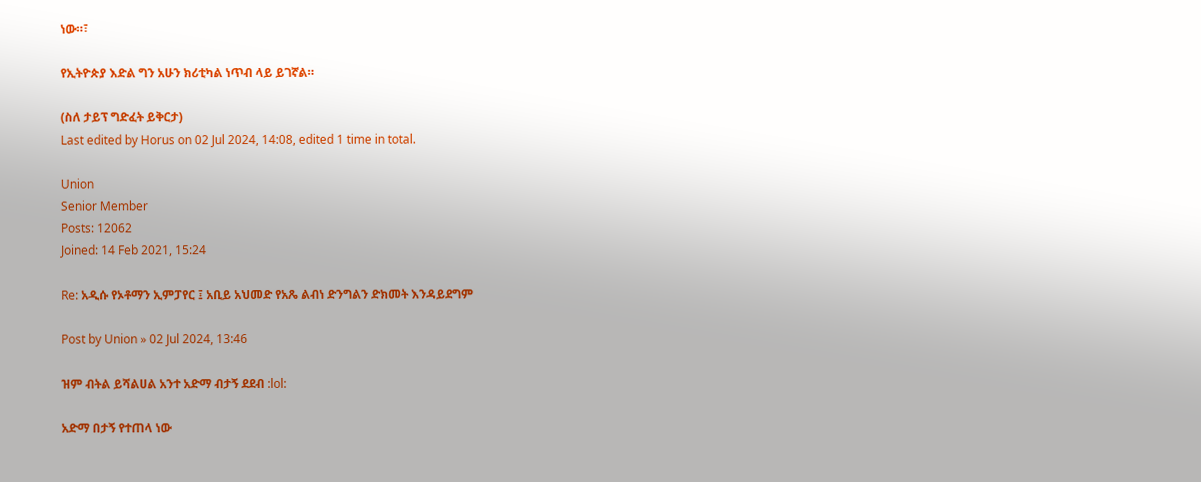ነው።፣

የኢትዮጵያ እድል ግን አሁን ክሪቲካል ነጥብ ላይ ይገኛል።

(ስለ ታይፕ ግድፈት ይቅርታ)
Last edited by Horus on 02 Jul 2024, 14:08, edited 1 time in total.

Union
Senior Member
Posts: 12062
Joined: 14 Feb 2021, 15:24

Re: አዲሱ የኦቶማን ኢምፓየር ፤ አቢይ አህመድ የአጼ ልብነ ድንግልን ድክመት እንዳይደግም

Post by Union » 02 Jul 2024, 13:46

ዝም ብትል ይሻልሀል አንተ አድማ ብታኝ ደደብ :lol:

አድማ በታኝ የተጠላ ነው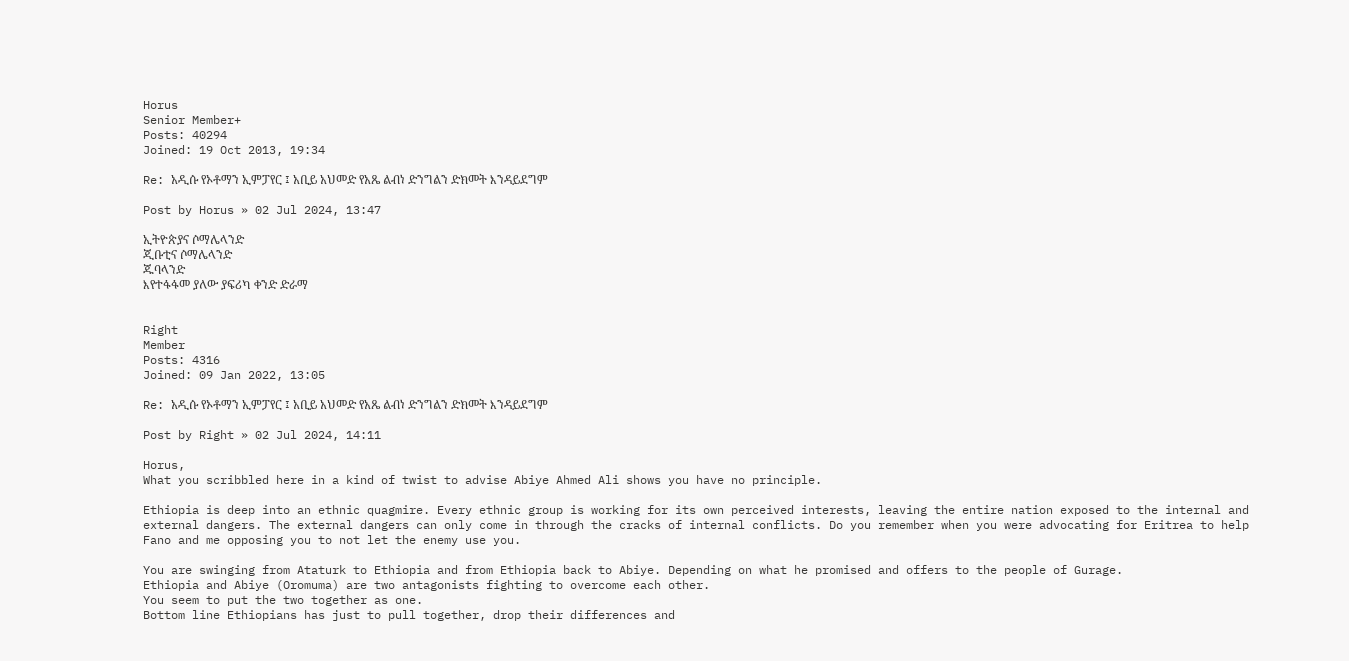Horus
Senior Member+
Posts: 40294
Joined: 19 Oct 2013, 19:34

Re: አዲሱ የኦቶማን ኢምፓየር ፤ አቢይ አህመድ የአጼ ልብነ ድንግልን ድክመት እንዳይደግም

Post by Horus » 02 Jul 2024, 13:47

ኢትዮጵያና ሶማሌላንድ
ጂቡቲና ሶማሌላንድ
ጁባላንድ
እየተፋፋመ ያለው ያፍሪካ ቀንድ ድራማ


Right
Member
Posts: 4316
Joined: 09 Jan 2022, 13:05

Re: አዲሱ የኦቶማን ኢምፓየር ፤ አቢይ አህመድ የአጼ ልብነ ድንግልን ድክመት እንዳይደግም

Post by Right » 02 Jul 2024, 14:11

Horus,
What you scribbled here in a kind of twist to advise Abiye Ahmed Ali shows you have no principle.

Ethiopia is deep into an ethnic quagmire. Every ethnic group is working for its own perceived interests, leaving the entire nation exposed to the internal and external dangers. The external dangers can only come in through the cracks of internal conflicts. Do you remember when you were advocating for Eritrea to help Fano and me opposing you to not let the enemy use you.

You are swinging from Ataturk to Ethiopia and from Ethiopia back to Abiye. Depending on what he promised and offers to the people of Gurage.
Ethiopia and Abiye (Oromuma) are two antagonists fighting to overcome each other.
You seem to put the two together as one.
Bottom line Ethiopians has just to pull together, drop their differences and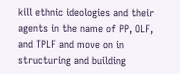kill ethnic ideologies and their agents in the name of PP, OLF, and TPLF and move on in structuring and building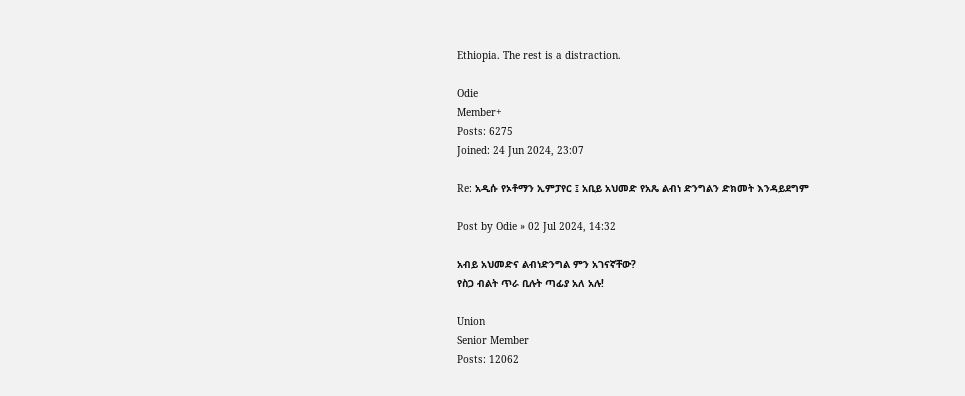Ethiopia. The rest is a distraction.

Odie
Member+
Posts: 6275
Joined: 24 Jun 2024, 23:07

Re: አዲሱ የኦቶማን ኢምፓየር ፤ አቢይ አህመድ የአጼ ልብነ ድንግልን ድክመት እንዳይደግም

Post by Odie » 02 Jul 2024, 14:32

አብይ አህመድና ልብነድንግል ምን አገናኛቸው?
የስጋ ብልት ጥራ ቢሉት ጣፊያ አለ አሉ!

Union
Senior Member
Posts: 12062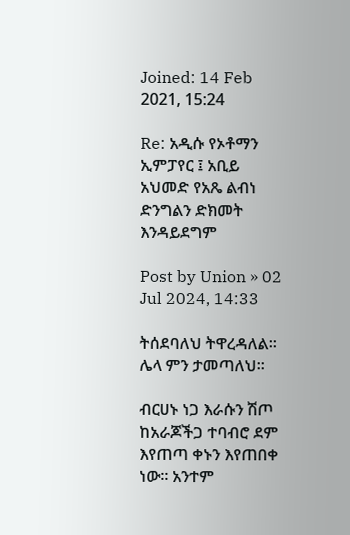Joined: 14 Feb 2021, 15:24

Re: አዲሱ የኦቶማን ኢምፓየር ፤ አቢይ አህመድ የአጼ ልብነ ድንግልን ድክመት እንዳይደግም

Post by Union » 02 Jul 2024, 14:33

ትሰደባለህ ትዋረዳለል። ሌላ ምን ታመጣለህ።

ብርሀኑ ነጋ እራሱን ሽጦ ከአራጆችጋ ተባብሮ ደም እየጠጣ ቀኑን እየጠበቀ ነው። አንተም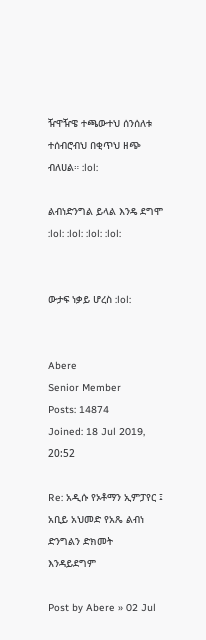ዥዋዥዌ ተጫውተህ ሰንሰለቱ ተሰብሮብህ በቂጥህ ዘጭ ብለሀል። :lol:

ልብነድንግል ይላል እንዴ ደግሞ :lol: :lol: :lol: :lol:


ውታፍ ነቃይ ሆረስ :lol:


Abere
Senior Member
Posts: 14874
Joined: 18 Jul 2019, 20:52

Re: አዲሱ የኦቶማን ኢምፓየር ፤ አቢይ አህመድ የአጼ ልብነ ድንግልን ድክመት እንዳይደግም

Post by Abere » 02 Jul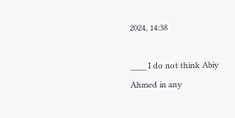2024, 14:38

____ I do not think Abiy Ahmed in any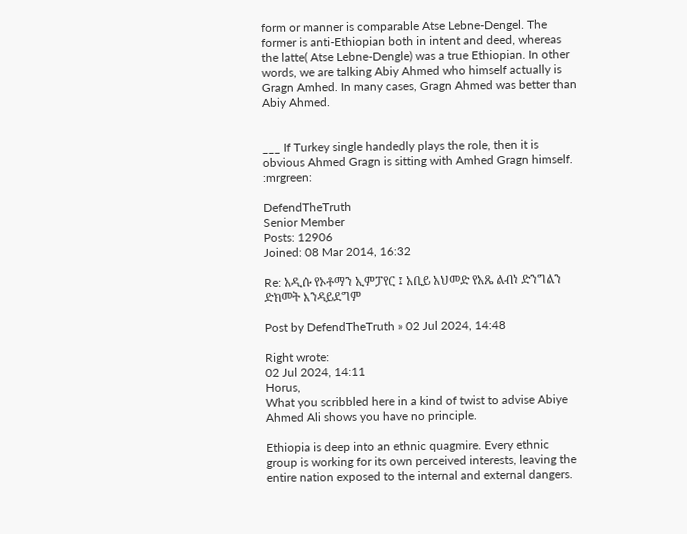form or manner is comparable Atse Lebne-Dengel. The former is anti-Ethiopian both in intent and deed, whereas the latte( Atse Lebne-Dengle) was a true Ethiopian. In other words, we are talking Abiy Ahmed who himself actually is Gragn Amhed. In many cases, Gragn Ahmed was better than Abiy Ahmed.


___ If Turkey single handedly plays the role, then it is obvious Ahmed Gragn is sitting with Amhed Gragn himself. :mrgreen:

DefendTheTruth
Senior Member
Posts: 12906
Joined: 08 Mar 2014, 16:32

Re: አዲሱ የኦቶማን ኢምፓየር ፤ አቢይ አህመድ የአጼ ልብነ ድንግልን ድክመት እንዳይደግም

Post by DefendTheTruth » 02 Jul 2024, 14:48

Right wrote:
02 Jul 2024, 14:11
Horus,
What you scribbled here in a kind of twist to advise Abiye Ahmed Ali shows you have no principle.

Ethiopia is deep into an ethnic quagmire. Every ethnic group is working for its own perceived interests, leaving the entire nation exposed to the internal and external dangers.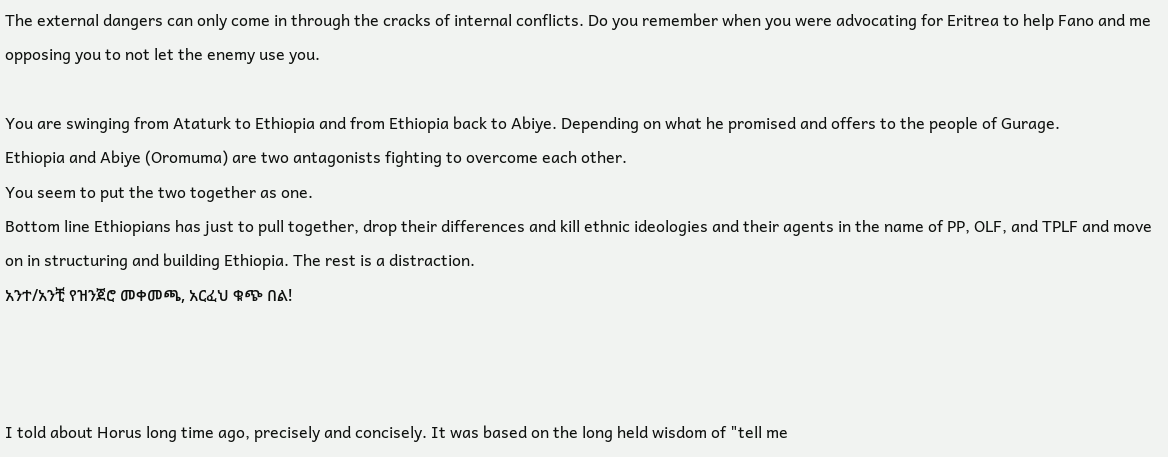The external dangers can only come in through the cracks of internal conflicts. Do you remember when you were advocating for Eritrea to help Fano and me opposing you to not let the enemy use you.

You are swinging from Ataturk to Ethiopia and from Ethiopia back to Abiye. Depending on what he promised and offers to the people of Gurage.
Ethiopia and Abiye (Oromuma) are two antagonists fighting to overcome each other.
You seem to put the two together as one.
Bottom line Ethiopians has just to pull together, drop their differences and kill ethnic ideologies and their agents in the name of PP, OLF, and TPLF and move on in structuring and building Ethiopia. The rest is a distraction.
አንተ/አንቺ የዝንጀሮ መቀመጫ, አርፈህ ቁጭ በል!



I told about Horus long time ago, precisely and concisely. It was based on the long held wisdom of "tell me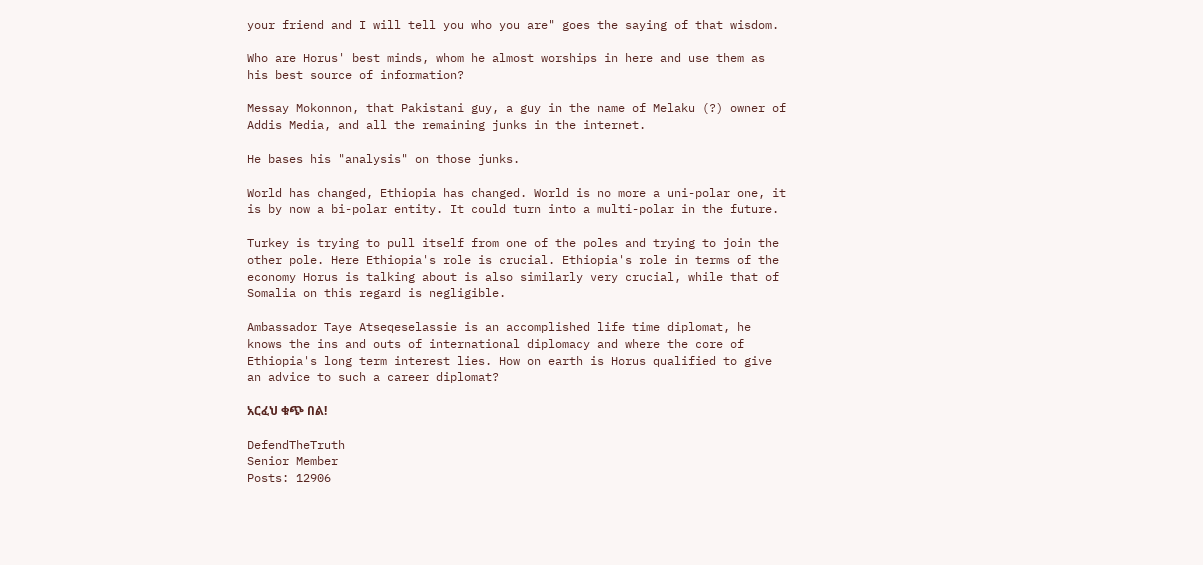your friend and I will tell you who you are" goes the saying of that wisdom.

Who are Horus' best minds, whom he almost worships in here and use them as his best source of information?

Messay Mokonnon, that Pakistani guy, a guy in the name of Melaku (?) owner of Addis Media, and all the remaining junks in the internet.

He bases his "analysis" on those junks.

World has changed, Ethiopia has changed. World is no more a uni-polar one, it is by now a bi-polar entity. It could turn into a multi-polar in the future.

Turkey is trying to pull itself from one of the poles and trying to join the other pole. Here Ethiopia's role is crucial. Ethiopia's role in terms of the economy Horus is talking about is also similarly very crucial, while that of Somalia on this regard is negligible.

Ambassador Taye Atseqeselassie is an accomplished life time diplomat, he knows the ins and outs of international diplomacy and where the core of Ethiopia's long term interest lies. How on earth is Horus qualified to give an advice to such a career diplomat?

አርፈህ ቁጭ በል!

DefendTheTruth
Senior Member
Posts: 12906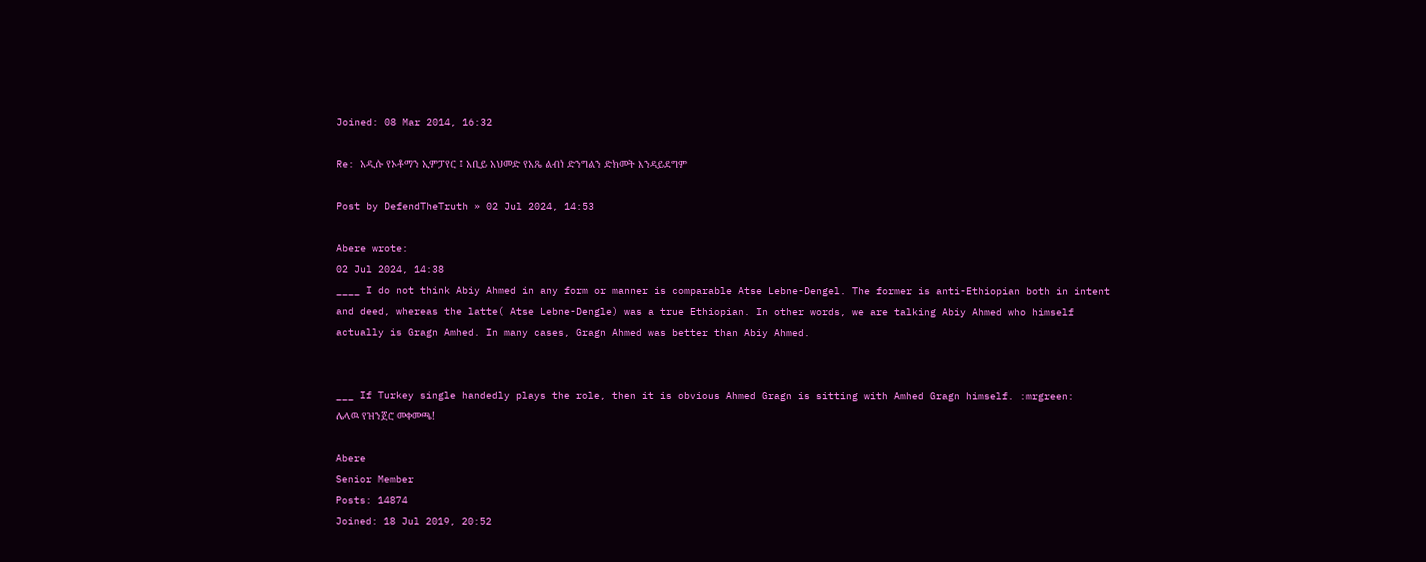Joined: 08 Mar 2014, 16:32

Re: አዲሱ የኦቶማን ኢምፓየር ፤ አቢይ አህመድ የአጼ ልብነ ድንግልን ድክመት እንዳይደግም

Post by DefendTheTruth » 02 Jul 2024, 14:53

Abere wrote:
02 Jul 2024, 14:38
____ I do not think Abiy Ahmed in any form or manner is comparable Atse Lebne-Dengel. The former is anti-Ethiopian both in intent and deed, whereas the latte( Atse Lebne-Dengle) was a true Ethiopian. In other words, we are talking Abiy Ahmed who himself actually is Gragn Amhed. In many cases, Gragn Ahmed was better than Abiy Ahmed.


___ If Turkey single handedly plays the role, then it is obvious Ahmed Gragn is sitting with Amhed Gragn himself. :mrgreen:
ሌላዉ የዝንጀሮ መቀመጫ!

Abere
Senior Member
Posts: 14874
Joined: 18 Jul 2019, 20:52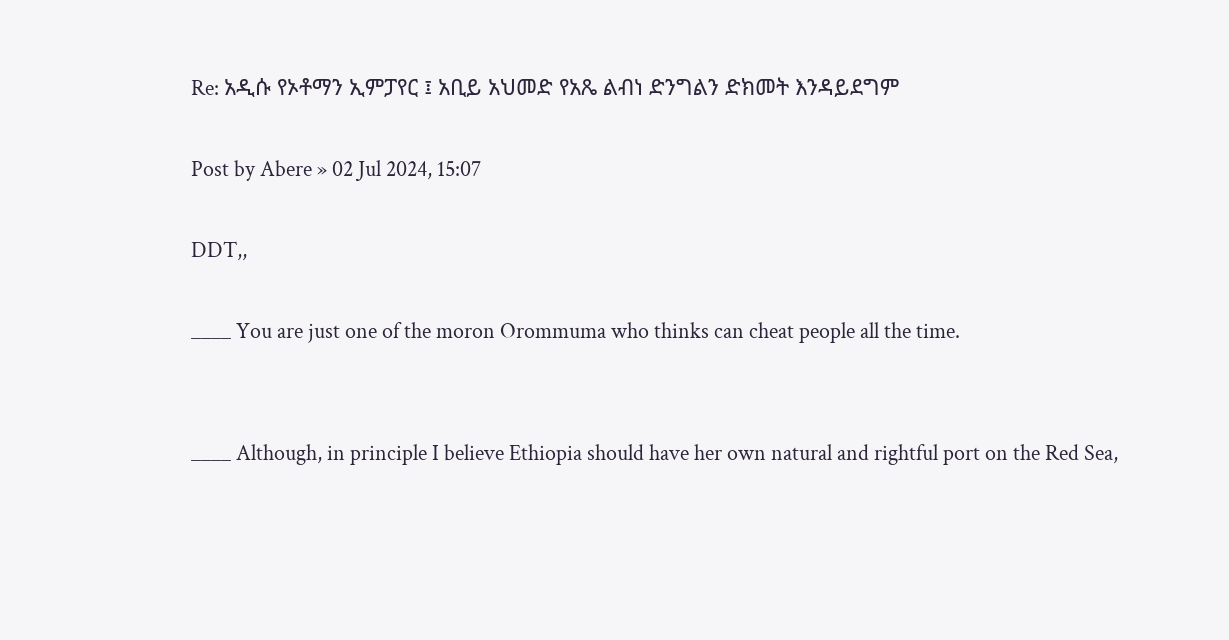Re: አዲሱ የኦቶማን ኢምፓየር ፤ አቢይ አህመድ የአጼ ልብነ ድንግልን ድክመት እንዳይደግም

Post by Abere » 02 Jul 2024, 15:07

DDT,,

____ You are just one of the moron Orommuma who thinks can cheat people all the time.


____ Although, in principle I believe Ethiopia should have her own natural and rightful port on the Red Sea,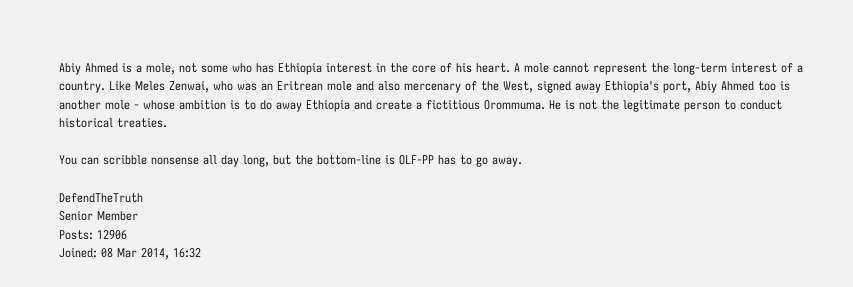Abiy Ahmed is a mole, not some who has Ethiopia interest in the core of his heart. A mole cannot represent the long-term interest of a country. Like Meles Zenwai, who was an Eritrean mole and also mercenary of the West, signed away Ethiopia's port, Abiy Ahmed too is another mole - whose ambition is to do away Ethiopia and create a fictitious Orommuma. He is not the legitimate person to conduct historical treaties.

You can scribble nonsense all day long, but the bottom-line is OLF-PP has to go away.

DefendTheTruth
Senior Member
Posts: 12906
Joined: 08 Mar 2014, 16:32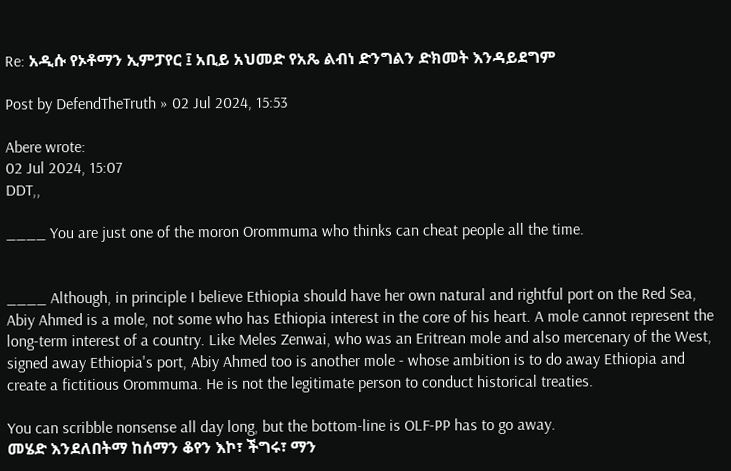Re: አዲሱ የኦቶማን ኢምፓየር ፤ አቢይ አህመድ የአጼ ልብነ ድንግልን ድክመት እንዳይደግም

Post by DefendTheTruth » 02 Jul 2024, 15:53

Abere wrote:
02 Jul 2024, 15:07
DDT,,

____ You are just one of the moron Orommuma who thinks can cheat people all the time.


____ Although, in principle I believe Ethiopia should have her own natural and rightful port on the Red Sea, Abiy Ahmed is a mole, not some who has Ethiopia interest in the core of his heart. A mole cannot represent the long-term interest of a country. Like Meles Zenwai, who was an Eritrean mole and also mercenary of the West, signed away Ethiopia's port, Abiy Ahmed too is another mole - whose ambition is to do away Ethiopia and create a fictitious Orommuma. He is not the legitimate person to conduct historical treaties.

You can scribble nonsense all day long, but the bottom-line is OLF-PP has to go away.
መሄድ እንደለበትማ ከሰማን ቆየን እኮ፣ ችግሩ፣ ማን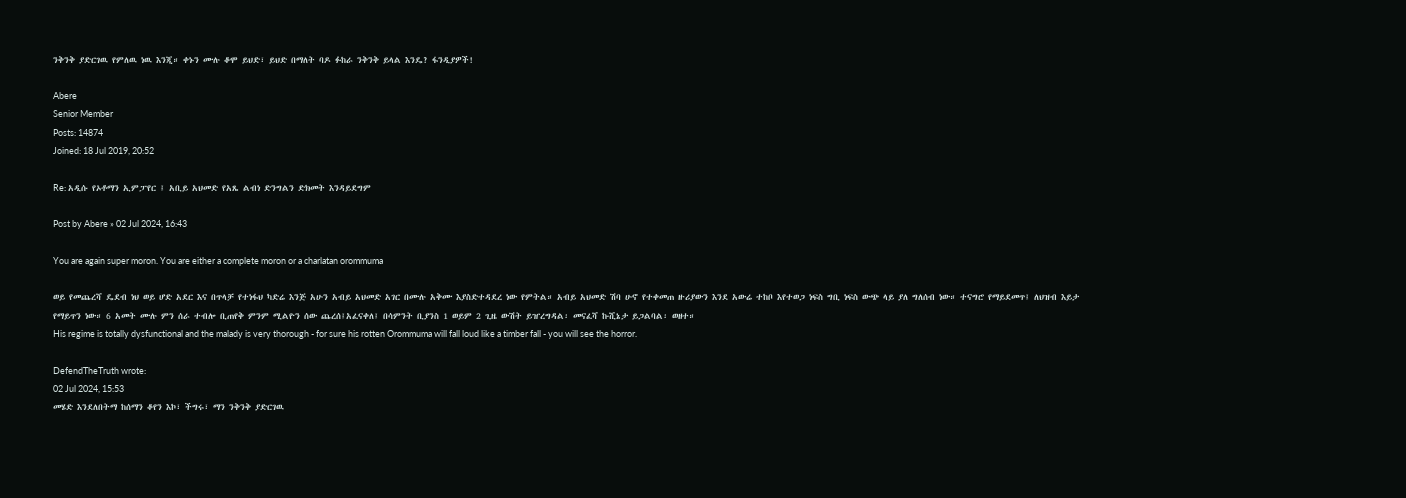ንቅንቅ ያድርገዉ የምለዉ ነዉ እንጂ። ቀኑን ሙሉ ቆሞ ይህድ፣ ይህድ በማለት ባዶ ፉከራ ንቅንቅ ይላል እንዴ? ፋንዲያዎች!

Abere
Senior Member
Posts: 14874
Joined: 18 Jul 2019, 20:52

Re: አዲሱ የኦቶማን ኢምፓየር ፤ አቢይ አህመድ የአጼ ልብነ ድንግልን ድክመት እንዳይደግም

Post by Abere » 02 Jul 2024, 16:43

You are again super moron. You are either a complete moron or a charlatan orommuma

ወይ የመጨረሻ ዴደብ ነህ ወይ ሆድ አደር እና በጥላቻ የተነፋህ ካድሬ እንጅ አሁን አብይ አህመድ አገር በሙሉ አቅሙ እያስድተዳደረ ነው የምትል። አብይ አህመድ ሽባ ሁኖ የተቀመጠ ዙሪያውን እንደ አውሬ ተከቦ እየተወጋ ነፍስ ግቢ ነፍስ ውጭ ላይ ያለ ግለሰብ ነው። ተናግሮ የማይደመጥ፤ ለህዝብ እይታ የማይጥን ነው። 6 አመት ሙሉ ምን ሰራ ተብሎ ቢጠየቅ ምንም ሚልዮን ሰው ጨረሰ፤አፈናቀለ፤ በሳምንት ቢያንስ 1 ወይም 2 ጊዜ ውሽት ይዠረግዳል፡ መናፈሻ ኩሺኔታ ይጋልባል፡ ወዘተ።
His regime is totally dysfunctional and the malady is very thorough - for sure his rotten Orommuma will fall loud like a timber fall - you will see the horror.

DefendTheTruth wrote:
02 Jul 2024, 15:53
መሄድ እንደለበትማ ከሰማን ቆየን እኮ፣ ችግሩ፣ ማን ንቅንቅ ያድርገዉ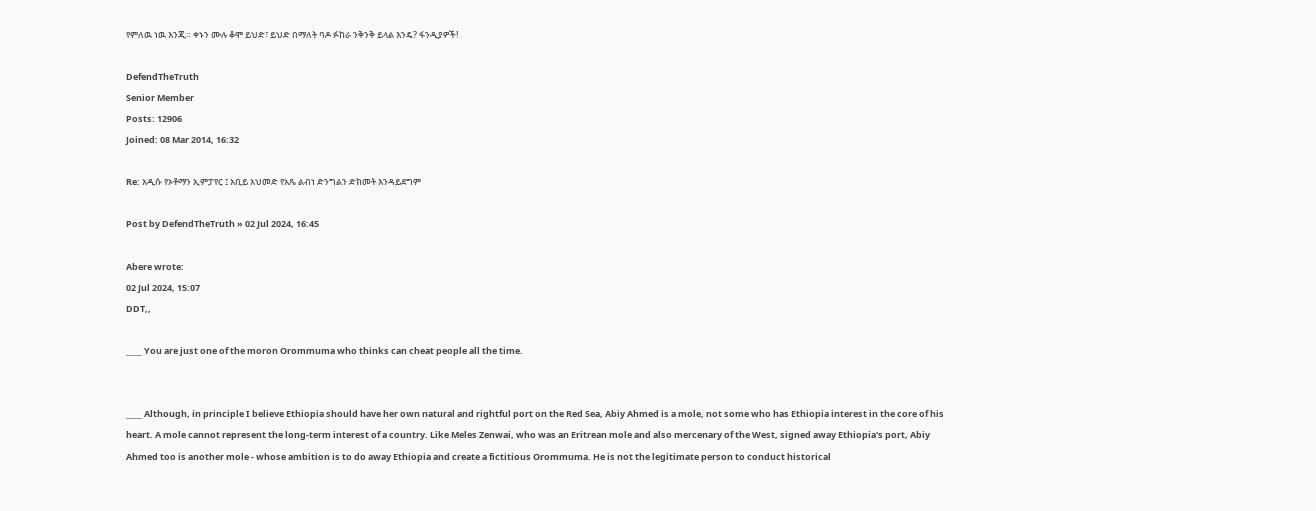የምለዉ ነዉ እንጂ። ቀኑን ሙሉ ቆሞ ይህድ፣ ይህድ በማለት ባዶ ፉከራ ንቅንቅ ይላል እንዴ? ፋንዲያዎች!

DefendTheTruth
Senior Member
Posts: 12906
Joined: 08 Mar 2014, 16:32

Re: አዲሱ የኦቶማን ኢምፓየር ፤ አቢይ አህመድ የአጼ ልብነ ድንግልን ድክመት እንዳይደግም

Post by DefendTheTruth » 02 Jul 2024, 16:45

Abere wrote:
02 Jul 2024, 15:07
DDT,,

____ You are just one of the moron Orommuma who thinks can cheat people all the time.


____ Although, in principle I believe Ethiopia should have her own natural and rightful port on the Red Sea, Abiy Ahmed is a mole, not some who has Ethiopia interest in the core of his heart. A mole cannot represent the long-term interest of a country. Like Meles Zenwai, who was an Eritrean mole and also mercenary of the West, signed away Ethiopia's port, Abiy Ahmed too is another mole - whose ambition is to do away Ethiopia and create a fictitious Orommuma. He is not the legitimate person to conduct historical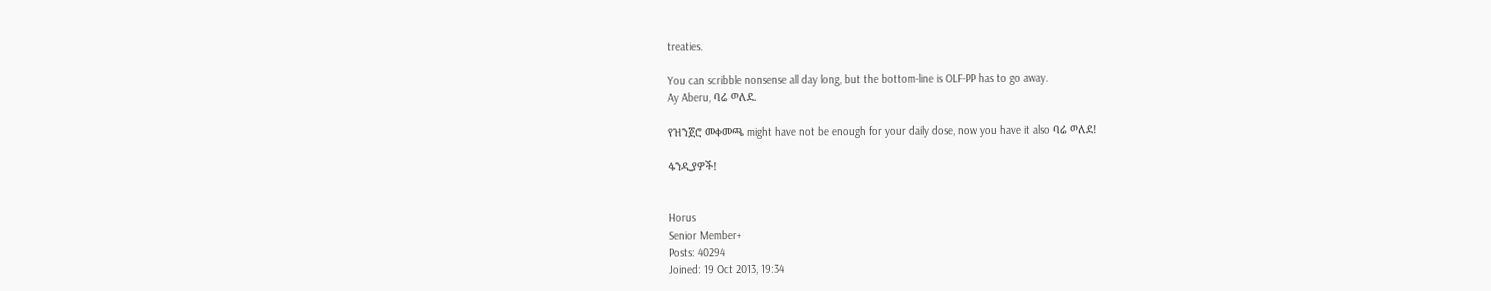treaties.

You can scribble nonsense all day long, but the bottom-line is OLF-PP has to go away.
Ay Aberu, ባሬ ወለደ.

የዝንጀሮ መቀመጫ might have not be enough for your daily dose, now you have it also ባሬ ወለደ!

ፋንዲያዎች!


Horus
Senior Member+
Posts: 40294
Joined: 19 Oct 2013, 19:34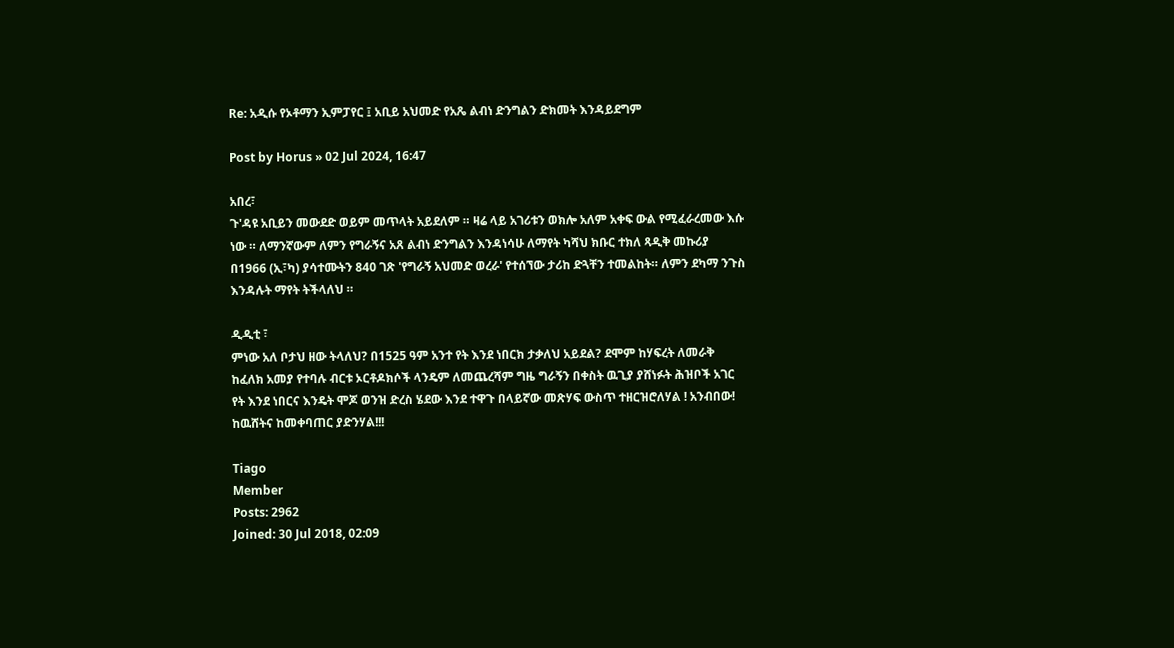Re: አዲሱ የኦቶማን ኢምፓየር ፤ አቢይ አህመድ የአጼ ልብነ ድንግልን ድክመት እንዳይደግም

Post by Horus » 02 Jul 2024, 16:47

አበረ፣
ጉ'ዳዩ አቢይን መውደድ ወይም መጥላት አይደለም ። ዛሬ ላይ አገሪቱን ወክሎ አለም አቀፍ ውል የሚፈራረመው እሱ ነው ። ለማንኛውም ለምን የግራኝና አጸ ልብነ ድንግልን እንዳነሳሁ ለማየት ካሻህ ክቡር ተክለ ጻዲቅ መኩሪያ በ1966 (ኢ፣ካ) ያሳተሙትን 840 ገጽ 'የግራኝ አህመድ ወረራ' የተሰኘው ታሪከ ድጓቸን ተመልከት። ለምን ደካማ ንጉስ እንዳሉት ማየት ትችላለህ ።

ዲዲቲ ፣
ምነው አለ ቦታህ ዘው ትላለህ? በ1525 ዓም አንተ የት እንደ ነበርክ ታቃለህ አይደል? ደሞም ከሃፍረት ለመራቅ ከፈለክ አመያ የተባሉ ብርቱ ኦርቶዶክሶች ላንዴም ለመጨረሻም ግዜ ግራኝን በቀስት ዉጊያ ያሸነፉት ሕዝቦች አገር የት እንደ ነበርና እንዴት ሞጆ ወንዝ ድረስ ሄደው እንደ ተዋጉ በላይኛው መጽሃፍ ውስጥ ተዘርዝሮለሃል ! አንብበው! ከዉሸትና ከመቀባጠር ያድንሃል!!!

Tiago
Member
Posts: 2962
Joined: 30 Jul 2018, 02:09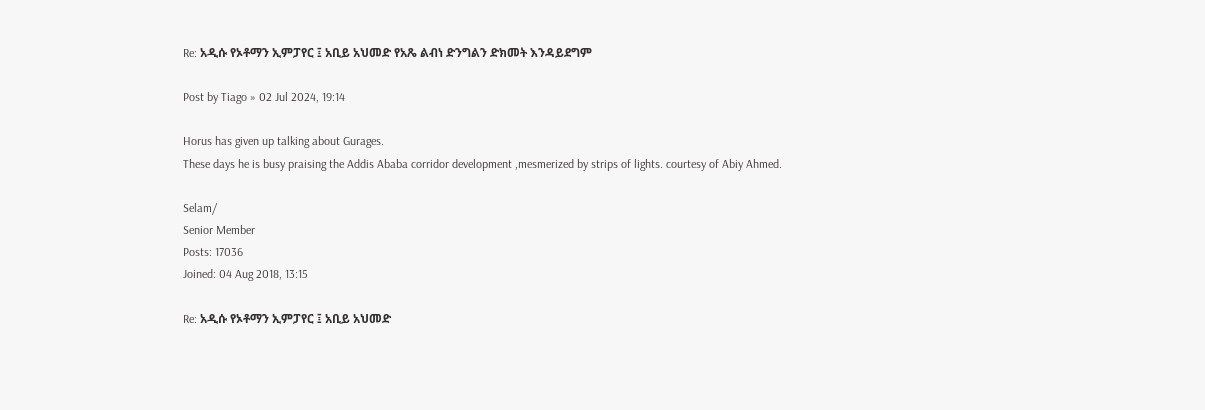Re: አዲሱ የኦቶማን ኢምፓየር ፤ አቢይ አህመድ የአጼ ልብነ ድንግልን ድክመት እንዳይደግም

Post by Tiago » 02 Jul 2024, 19:14

Horus has given up talking about Gurages.
These days he is busy praising the Addis Ababa corridor development ,mesmerized by strips of lights. courtesy of Abiy Ahmed.

Selam/
Senior Member
Posts: 17036
Joined: 04 Aug 2018, 13:15

Re: አዲሱ የኦቶማን ኢምፓየር ፤ አቢይ አህመድ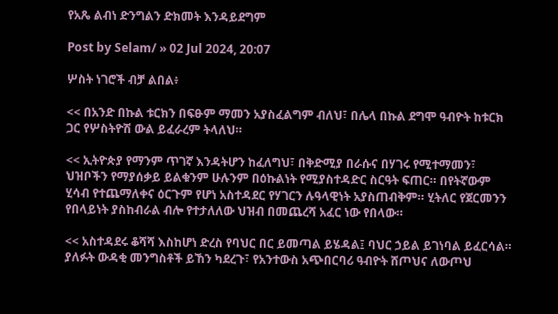የአጼ ልብነ ድንግልን ድክመት እንዳይደግም

Post by Selam/ » 02 Jul 2024, 20:07

ሦስት ነገሮች ብቻ ልበል፥

<< በአንድ በኩል ቱርክን በፍፁም ማመን አያስፈልግም ብለህ፣ በሌላ በኩል ደግሞ ዓብዮት ከቱርክ ጋር የሦስትዮሽ ውል ይፈራረም ትላለህ።

<< ኢትዮጵያ የማንም ጥገኛ እንዳትሆን ከፈለግህ፣ በቅድሚያ በራሱና በሃገሩ የሚተማመን፣ ህዝቦችን የማያሰቃይ ይልቁንም ሁሉንም በዕኩልነት የሚያስተዳድር ስርዓት ፍጠር። በየትኛውም ሂሳብ የተጨማለቀና ዕርጉም የሆነ አስተዳደር የሃገርን ሉዓላዊነት አያስጠብቅም። ሂትለር የጀርመንን የበላይነት ያስከብራል ብሎ የተታለለው ህዝብ በመጨረሻ አፈር ነው የበላው።

<< አስተዳደሩ ቆሻሻ እስከሆነ ድረስ የባህር በር ይመጣል ይሄዳል፤ ባህር ኃይል ይገነባል ይፈርሳል። ያለፉት ውዳቂ መንግስቶች ይኸን ካደረጉ፣ የአንተውስ አጭበርባሪ ዓብዮት ሸጦህና ለውጦህ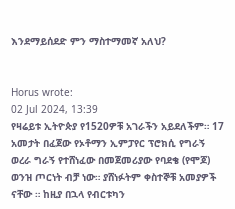እንደማይሰደድ ምን ማስተማመኛ አለህ?


Horus wrote:
02 Jul 2024, 13:39
የዛሬይቱ ኢትዮጵያ የ1520ዎቹ አገራችን አይደለችም። 17 አመታት በፈጀው የኦቶማን ኢምፓየር ፕሮክሲ የግራኝ ወረራ ግራኝ የተሸነፈው በመጀመሪያው የባደቄ (የሞጆ) ወንዝ ጦርነት ብቻ ነው። ያሸነፉትም ቀስተኞቹ አመያዎች ናቸው ። ከዚያ በኋላ የብርቱካን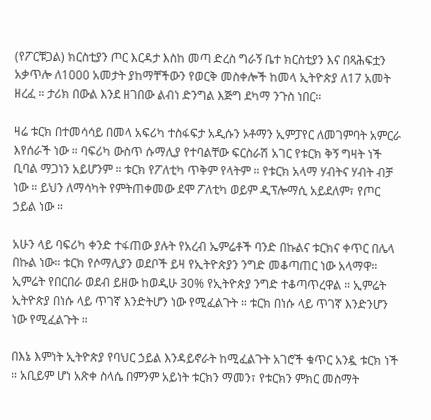(የፖርቹጋል) ክርስቲያን ጦር እርዳታ እስከ መጣ ድረስ ግራኝ ቤተ ክርስቲያን እና በጻሕፍቷን አቃጥሎ ለ1000 አመታት ያከማቸችውን የወርቅ መስቀሎች ከመላ ኢትዮጵያ ለ17 አመት ዘረፈ ። ታሪክ በውል እንደ ዘገበው ልብነ ድንግል እጅግ ደካማ ንጉስ ነበር።

ዛሬ ቱርክ በተመሳሳይ በመላ አፍሪካ ተስፋፍታ አዲሱን ኦቶማን ኢምፓየር ለመገምባት አምርራ እየሰራች ነው ። ባፍሪካ ውስጥ ሱማሊያ የተባልቸው ፍርስራሽ አገር የቱርክ ቅኝ ግዛት ነች ቢባል ማጋነን አይሆንም ። ቱርክ የፖለቲካ ጥቅም የላትም ። የቱርክ አላማ ሃብትና ሃብት ብቻ ነው ። ይህን ለማሳካት የምትጠቀመው ደሞ ፖለቲካ ወይም ዲፕሎማሲ አይደለም፣ የጦር ኃይል ነው ።

አሁን ላይ ባፍሪካ ቀንድ ተፋጠው ያሉት የአረብ ኤምሬቶች ባንድ በኩልና ቱርክና ቀጥር በሌላ በኩል ነው። ቱርክ የሶማሊያን ወደቦች ይዛ የኢትዮጵያን ንግድ መቆጣጠር ነው አላማዋ። ኢምሬት የበርበራ ወደብ ይዘው ከወዲሁ 30% የኢትዮጵያ ንግድ ተቆጣጥረዋል ። ኢምሬት ኢትዮጵያ በነሱ ላይ ጥገኛ እንድትሆን ነው የሚፈልጉት ። ቱርክ በነሱ ላይ ጥገኛ እንድንሆን ነው የሚፈልጉት ።

በእኔ እምነት ኢትዮጵያ የባህር ኃይል እንዳይኖራት ከሚፈልጉት አገሮች ቁጥር አንዷ ቱርክ ነች ። አቢይም ሆነ አጽቀ ስላሴ በምንም አይነት ቱርክን ማመን፣ የቱርክን ምክር መስማት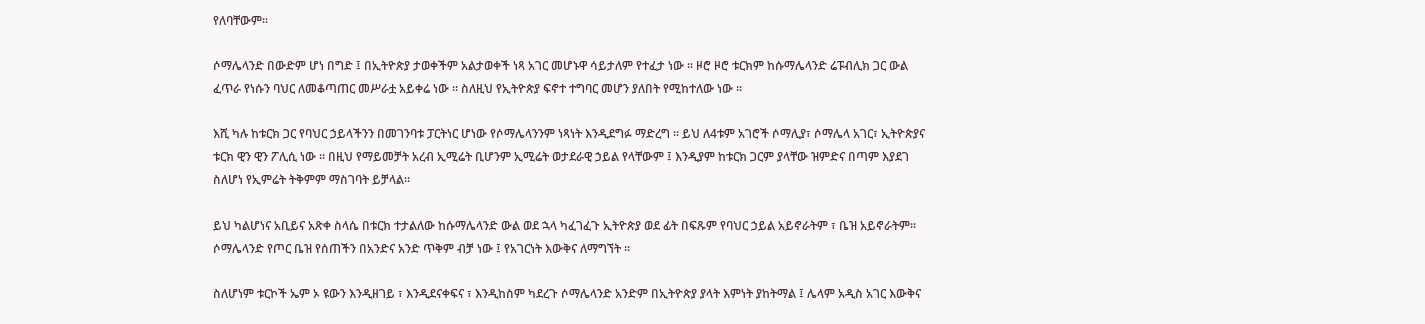የለባቸውም።

ሶማሌላንድ በውድም ሆነ በግድ ፤ በኢትዮጵያ ታወቀችም አልታወቀች ነጻ አገር መሆኑዋ ሳይታለም የተፈታ ነው ። ዞሮ ዞሮ ቱርክም ከሱማሌላንድ ሬፑብሊክ ጋር ውል ፈጥራ የነሱን ባህር ለመቆጣጠር መሥራቷ አይቀሬ ነው ። ስለዚህ የኢትዮጵያ ፍኖተ ተግባር መሆን ያለበት የሚከተለው ነው ።

እሺ ካሉ ከቱርክ ጋር የባህር ኃይላችንን በመገንባቱ ፓርትነር ሆነው የሶማሌላንንም ነጻነት እንዲደግፉ ማድረግ ። ይህ ለ4ቱም አገሮች ሶማሊያ፣ ሶማሌላ አገር፣ ኢትዮጵያና ቱርክ ዊን ዊን ፖሊሲ ነው ። በዚህ የማይመቻት አረብ ኢሚሬት ቢሆንም ኢሚሬት ወታደራዊ ኃይል የላቸውም ፤ እንዲያም ከቱርክ ጋርም ያላቸው ዝምድና በጣም እያደገ ስለሆነ የኢምሬት ትቅምም ማስገባት ይቻላል።

ይህ ካልሆነና አቢይና አጽቀ ስላሴ በቱርክ ተታልለው ከሱማሌላንድ ውል ወደ ኋላ ካፈገፈጉ ኢትዮጵያ ወደ ፊት በፍጹም የባህር ኃይል አይኖራትም ፣ ቤዝ አይኖራትም። ሶማሌላንድ የጦር ቤዝ የሰጠችን በአንድና አንድ ጥቅም ብቻ ነው ፤ የአገርነት እውቅና ለማግኘት ።

ስለሆነም ቱርኮች ኤም ኦ ዩውን እንዲዘገይ ፣ እንዲደናቀፍና ፣ እንዲከስም ካደረጉ ሶማሌላንድ አንድም በኢትዮጵያ ያላት እምነት ያከትማል ፤ ሌላም አዲስ አገር እውቅና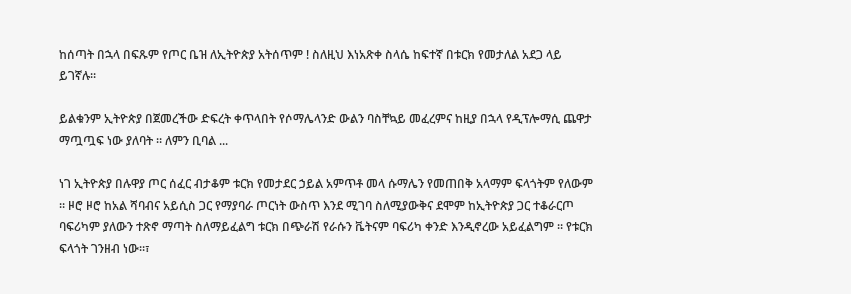ከሰጣት በኋላ በፍጹም የጦር ቤዝ ለኢትዮጵያ አትሰጥም ! ስለዚህ እነአጽቀ ስላሴ ከፍተኛ በቱርክ የመታለል አደጋ ላይ ይገኛሉ።

ይልቁንም ኢትዮጵያ በጀመረችው ድፍረት ቀጥላበት የሶማሌላንድ ውልን ባስቸኳይ መፈረምና ከዚያ በኋላ የዲፕሎማሲ ጨዋታ ማጧጧፍ ነው ያለባት ። ለምን ቢባል ...

ነገ ኢትዮጵያ በሉዋያ ጦር ሰፈር ብታቆም ቱርክ የመታደር ኃይል አምጥቶ መላ ሱማሌን የመጠበቅ አላማም ፍላጎትም የለውም ። ዞሮ ዞሮ ከአል ሻባብና አይሲስ ጋር የማያባራ ጦርነት ውስጥ እንደ ሚገባ ስለሚያውቅና ደሞም ከኢትዮጵያ ጋር ተቆራርጦ ባፍሪካም ያለውን ተጽኖ ማጣት ስለማይፈልግ ቱርክ በጭራሽ የራሱን ቬትናም ባፍሪካ ቀንድ እንዲኖረው አይፈልግም ። የቱርክ ፍላጎት ገንዘብ ነው።፣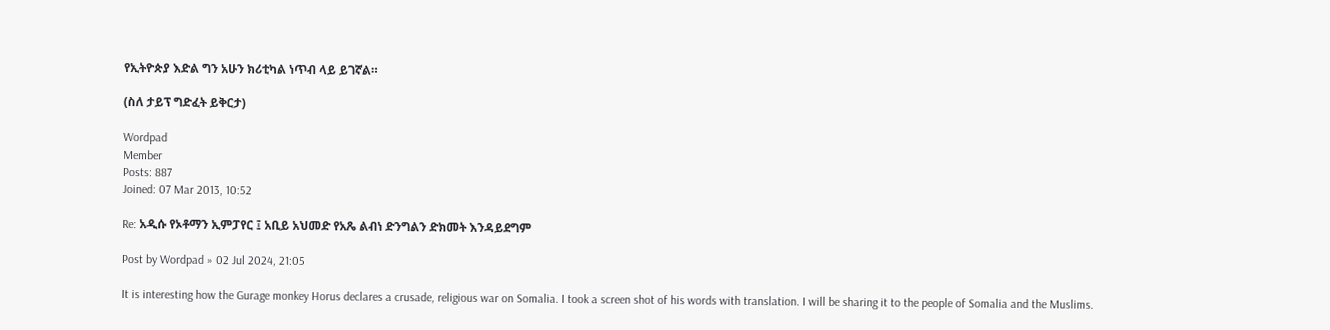የኢትዮጵያ እድል ግን አሁን ክሪቲካል ነጥብ ላይ ይገኛል።

(ስለ ታይፕ ግድፈት ይቅርታ)

Wordpad
Member
Posts: 887
Joined: 07 Mar 2013, 10:52

Re: አዲሱ የኦቶማን ኢምፓየር ፤ አቢይ አህመድ የአጼ ልብነ ድንግልን ድክመት እንዳይደግም

Post by Wordpad » 02 Jul 2024, 21:05

It is interesting how the Gurage monkey Horus declares a crusade, religious war on Somalia. I took a screen shot of his words with translation. I will be sharing it to the people of Somalia and the Muslims.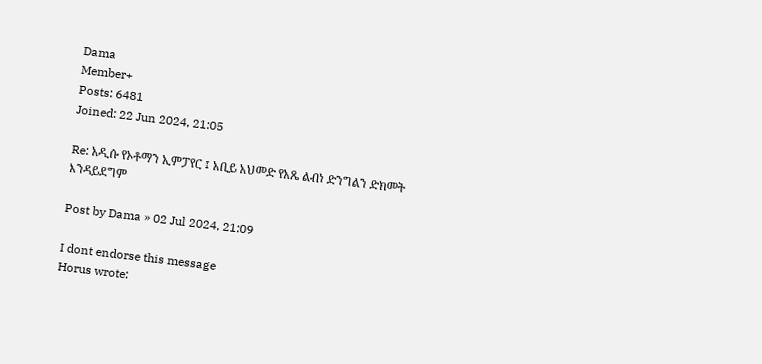Dama
Member+
Posts: 6481
Joined: 22 Jun 2024, 21:05

Re: አዲሱ የኦቶማን ኢምፓየር ፤ አቢይ አህመድ የአጼ ልብነ ድንግልን ድክመት እንዳይደግም

Post by Dama » 02 Jul 2024, 21:09

I dont endorse this message
Horus wrote: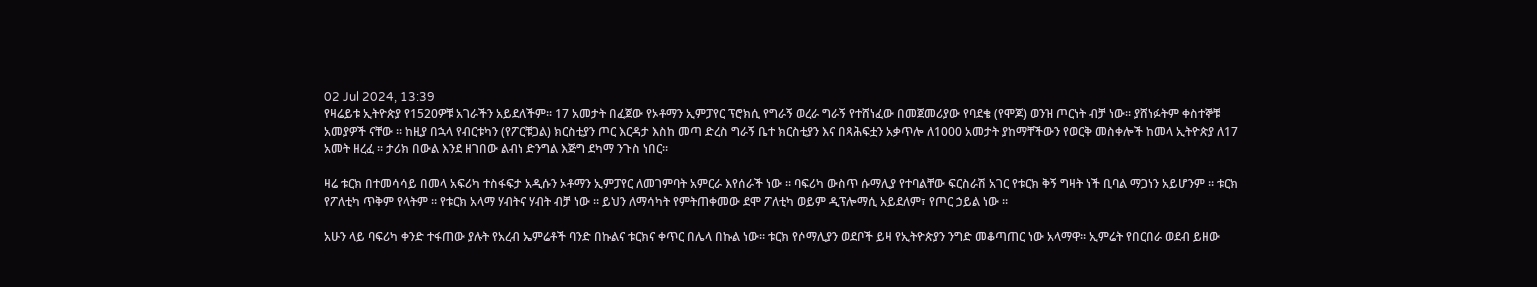02 Jul 2024, 13:39
የዛሬይቱ ኢትዮጵያ የ1520ዎቹ አገራችን አይደለችም። 17 አመታት በፈጀው የኦቶማን ኢምፓየር ፕሮክሲ የግራኝ ወረራ ግራኝ የተሸነፈው በመጀመሪያው የባደቄ (የሞጆ) ወንዝ ጦርነት ብቻ ነው። ያሸነፉትም ቀስተኞቹ አመያዎች ናቸው ። ከዚያ በኋላ የብርቱካን (የፖርቹጋል) ክርስቲያን ጦር እርዳታ እስከ መጣ ድረስ ግራኝ ቤተ ክርስቲያን እና በጻሕፍቷን አቃጥሎ ለ1000 አመታት ያከማቸችውን የወርቅ መስቀሎች ከመላ ኢትዮጵያ ለ17 አመት ዘረፈ ። ታሪክ በውል እንደ ዘገበው ልብነ ድንግል እጅግ ደካማ ንጉስ ነበር።

ዛሬ ቱርክ በተመሳሳይ በመላ አፍሪካ ተስፋፍታ አዲሱን ኦቶማን ኢምፓየር ለመገምባት አምርራ እየሰራች ነው ። ባፍሪካ ውስጥ ሱማሊያ የተባልቸው ፍርስራሽ አገር የቱርክ ቅኝ ግዛት ነች ቢባል ማጋነን አይሆንም ። ቱርክ የፖለቲካ ጥቅም የላትም ። የቱርክ አላማ ሃብትና ሃብት ብቻ ነው ። ይህን ለማሳካት የምትጠቀመው ደሞ ፖለቲካ ወይም ዲፕሎማሲ አይደለም፣ የጦር ኃይል ነው ።

አሁን ላይ ባፍሪካ ቀንድ ተፋጠው ያሉት የአረብ ኤምሬቶች ባንድ በኩልና ቱርክና ቀጥር በሌላ በኩል ነው። ቱርክ የሶማሊያን ወደቦች ይዛ የኢትዮጵያን ንግድ መቆጣጠር ነው አላማዋ። ኢምሬት የበርበራ ወደብ ይዘው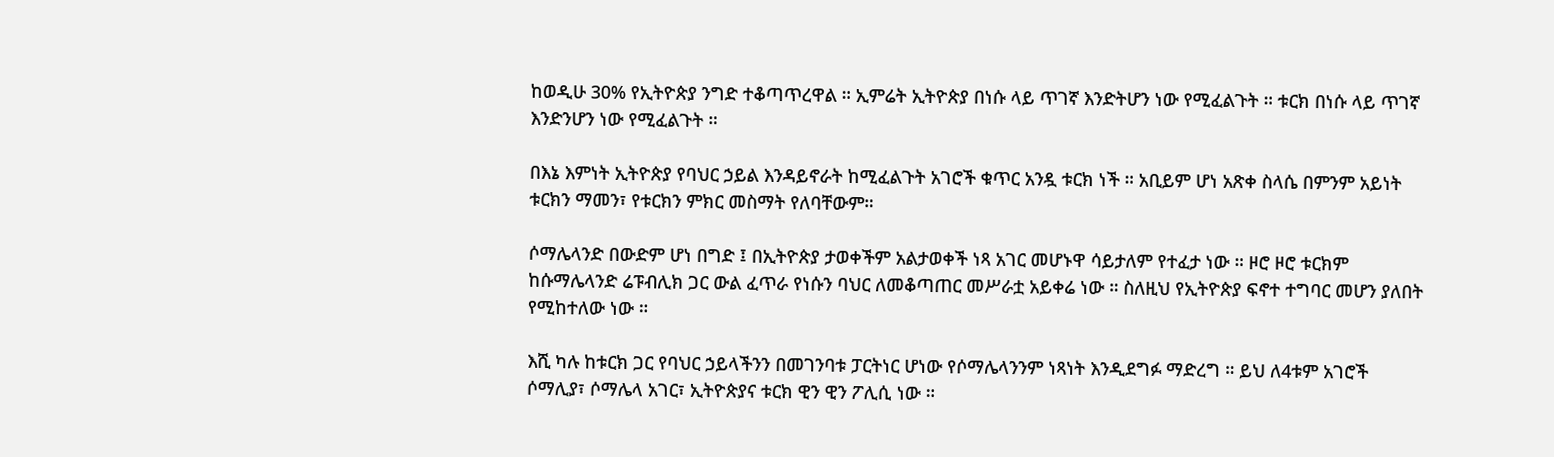ከወዲሁ 30% የኢትዮጵያ ንግድ ተቆጣጥረዋል ። ኢምሬት ኢትዮጵያ በነሱ ላይ ጥገኛ እንድትሆን ነው የሚፈልጉት ። ቱርክ በነሱ ላይ ጥገኛ እንድንሆን ነው የሚፈልጉት ።

በእኔ እምነት ኢትዮጵያ የባህር ኃይል እንዳይኖራት ከሚፈልጉት አገሮች ቁጥር አንዷ ቱርክ ነች ። አቢይም ሆነ አጽቀ ስላሴ በምንም አይነት ቱርክን ማመን፣ የቱርክን ምክር መስማት የለባቸውም።

ሶማሌላንድ በውድም ሆነ በግድ ፤ በኢትዮጵያ ታወቀችም አልታወቀች ነጻ አገር መሆኑዋ ሳይታለም የተፈታ ነው ። ዞሮ ዞሮ ቱርክም ከሱማሌላንድ ሬፑብሊክ ጋር ውል ፈጥራ የነሱን ባህር ለመቆጣጠር መሥራቷ አይቀሬ ነው ። ስለዚህ የኢትዮጵያ ፍኖተ ተግባር መሆን ያለበት የሚከተለው ነው ።

እሺ ካሉ ከቱርክ ጋር የባህር ኃይላችንን በመገንባቱ ፓርትነር ሆነው የሶማሌላንንም ነጻነት እንዲደግፉ ማድረግ ። ይህ ለ4ቱም አገሮች ሶማሊያ፣ ሶማሌላ አገር፣ ኢትዮጵያና ቱርክ ዊን ዊን ፖሊሲ ነው ።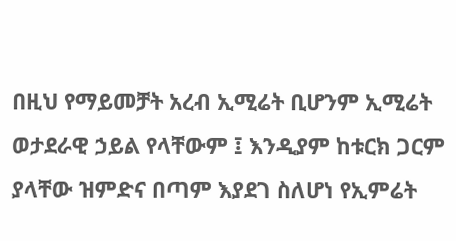በዚህ የማይመቻት አረብ ኢሚሬት ቢሆንም ኢሚሬት ወታደራዊ ኃይል የላቸውም ፤ እንዲያም ከቱርክ ጋርም ያላቸው ዝምድና በጣም እያደገ ስለሆነ የኢምሬት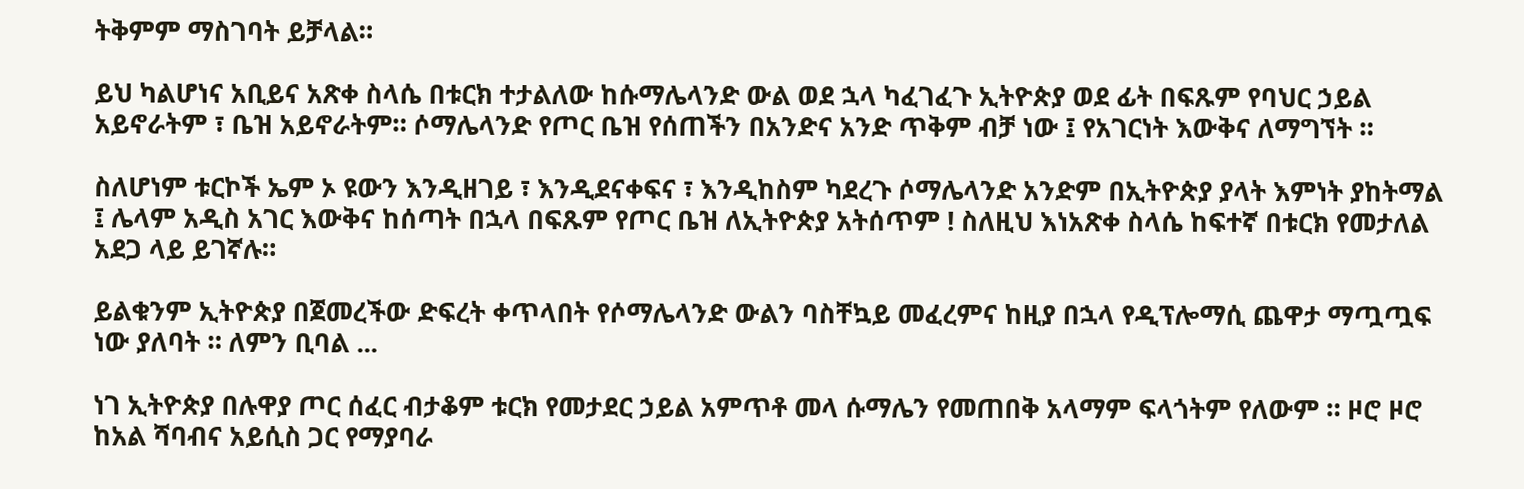ትቅምም ማስገባት ይቻላል።

ይህ ካልሆነና አቢይና አጽቀ ስላሴ በቱርክ ተታልለው ከሱማሌላንድ ውል ወደ ኋላ ካፈገፈጉ ኢትዮጵያ ወደ ፊት በፍጹም የባህር ኃይል አይኖራትም ፣ ቤዝ አይኖራትም። ሶማሌላንድ የጦር ቤዝ የሰጠችን በአንድና አንድ ጥቅም ብቻ ነው ፤ የአገርነት እውቅና ለማግኘት ።

ስለሆነም ቱርኮች ኤም ኦ ዩውን እንዲዘገይ ፣ እንዲደናቀፍና ፣ እንዲከስም ካደረጉ ሶማሌላንድ አንድም በኢትዮጵያ ያላት እምነት ያከትማል ፤ ሌላም አዲስ አገር እውቅና ከሰጣት በኋላ በፍጹም የጦር ቤዝ ለኢትዮጵያ አትሰጥም ! ስለዚህ እነአጽቀ ስላሴ ከፍተኛ በቱርክ የመታለል አደጋ ላይ ይገኛሉ።

ይልቁንም ኢትዮጵያ በጀመረችው ድፍረት ቀጥላበት የሶማሌላንድ ውልን ባስቸኳይ መፈረምና ከዚያ በኋላ የዲፕሎማሲ ጨዋታ ማጧጧፍ ነው ያለባት ። ለምን ቢባል ...

ነገ ኢትዮጵያ በሉዋያ ጦር ሰፈር ብታቆም ቱርክ የመታደር ኃይል አምጥቶ መላ ሱማሌን የመጠበቅ አላማም ፍላጎትም የለውም ። ዞሮ ዞሮ ከአል ሻባብና አይሲስ ጋር የማያባራ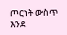ጦርነት ውስጥ እንደ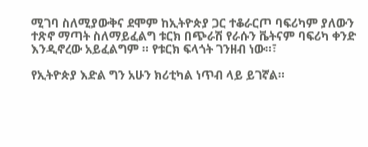ሚገባ ስለሚያውቅና ደሞም ከኢትዮጵያ ጋር ተቆራርጦ ባፍሪካም ያለውን ተጽኖ ማጣት ስለማይፈልግ ቱርክ በጭራሽ የራሱን ቬትናም ባፍሪካ ቀንድ እንዲኖረው አይፈልግም ። የቱርክ ፍላጎት ገንዘብ ነው።፣

የኢትዮጵያ እድል ግን አሁን ክሪቲካል ነጥብ ላይ ይገኛል።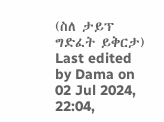(ስለ ታይፕ ግድፈት ይቅርታ)
Last edited by Dama on 02 Jul 2024, 22:04,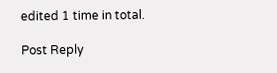edited 1 time in total.

Post Reply